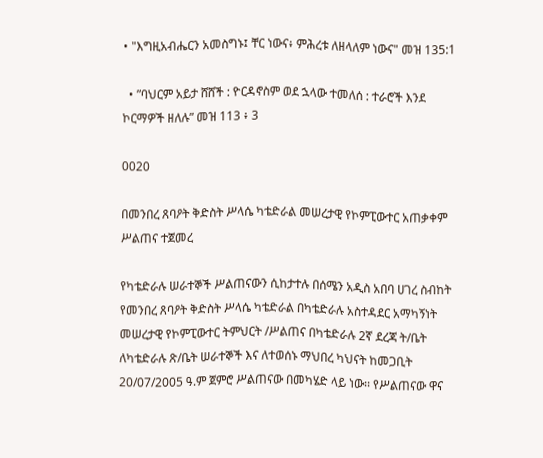• "እግዚአብሔርን አመስግኑ፤ ቸር ነውና፥ ምሕረቱ ለዘላለም ነውና" መዝ 135:1

  • ”ባህርም አይታ ሸሸች : ዮርዳኖስም ወደ ኋላው ተመለሰ : ተራሮች እንደ ኮርማዎች ዘለሉ” መዝ 113 ፥ 3

0020

በመንበረ ጸባዖት ቅድስት ሥላሴ ካቴድራል መሠረታዊ የኮምፒውተር አጠቃቀም ሥልጠና ተጀመረ

የካቴድራሉ ሠራተኞች ሥልጠናውን ሲከታተሉ በሰሜን አዲስ አበባ ሀገረ ስብከት የመንበረ ጸባዖት ቅድስት ሥላሴ ካቴድራል በካቴድራሉ አስተዳደር አማካኝነት መሠረታዊ የኮምፒውተር ትምህርት /ሥልጠና በካቴድራሉ 2ኛ ደረጃ ት/ቤት ለካቴድራሉ ጽ/ቤት ሠራተኞች እና ለተወሰኑ ማህበረ ካህናት ከመጋቢት 20/07/2005 ዓ.ም ጀምሮ ሥልጠናው በመካሄድ ላይ ነው፡፡ የሥልጠናው ዋና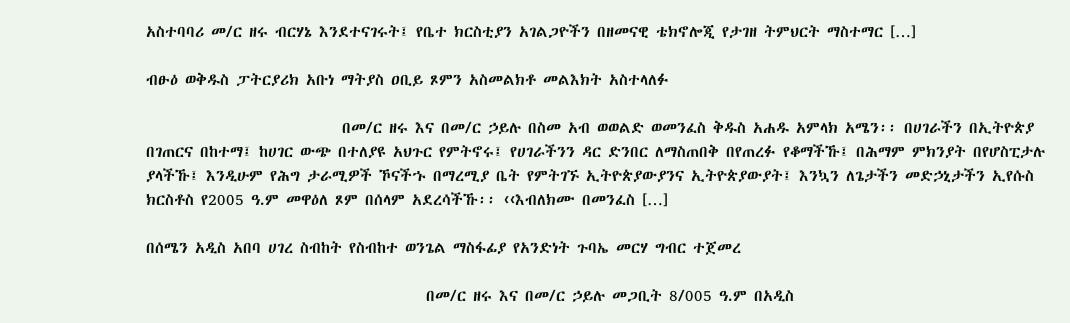አስተባባሪ መ/ር ዘሩ ብርሃኔ እንደተናገሩት፤ የቤተ ክርስቲያን አገልጋዮችን በዘመናዊ ቴክኖሎጂ የታገዘ ትምህርት ማስተማር […]

ብፁዕ ወቅዱስ ፓትርያሪክ አቡነ ማትያስ ዐቢይ ጾምን አስመልክቶ መልእክት አስተላለፉ

                            በመ/ር ዘሩ እና በመ/ር ኃይሉ በስመ አብ ወወልድ ወመንፈስ ቅዱስ አሐዱ አምላክ አሜን፡፡ በሀገራችን በኢትዮጵያ በገጠርና በከተማ፤ ከሀገር ውጭ በተለያዩ አህጉር የምትኖሩ፤ የሀገራችንን ዳር ድንበር ለማስጠበቅ በየጠረፉ የቆማችኹ፤ በሕማም ምክንያት በየሆስፒታሉ ያላችኹ፤ እንዲሁም የሕግ ታራሚዎች ኾናችኁ በማረሚያ ቤት የምትገኙ ኢትዮጵያውያንና ኢትዮጵያውያት፤ እንኳን ለጌታችን መድኃኒታችን ኢየሱስ ክርስቶስ የ2005 ዓ.ም መዋዕለ ጾም በሰላም አደረሳችኹ፡፡ ‹‹እብለክሙ በመንፈስ […]

በሰሜን አዲስ አበባ ሀገረ ስብከት የስብከተ ወንጌል ማስፋፊያ የአንድነት ጉባኤ መርሃ ግብር ተጀመረ

                                        በመ/ር ዘሩ እና በመ/ር ኃይሉ መጋቢት 8/005 ዓ.ም በአዲስ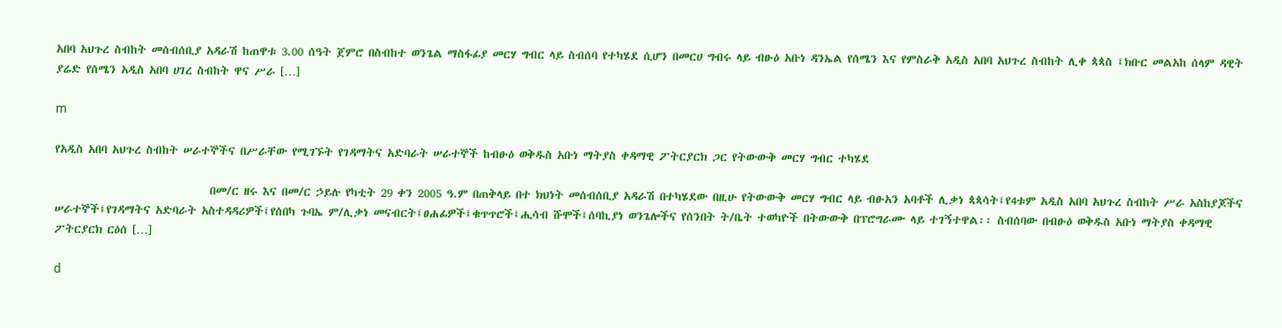አበባ አህጉረ ስብከት መሰብሰቢያ አዳራሽ ከጠዋቱ 3.00 ሰዓት ጀምሮ በስብከተ ወንጌል ማስፋፊያ መርሃ ግብር ላይ ስብሰባ የተካሄደ ሲሆን በመርሀ ግብሩ ላይ ብፁዕ አቡነ ዳንኤል የሰሜን እና የምስራቅ አዲስ አበባ አህጉረ ስብከት ሊቀ ጳጳስ ፤ክቡር መልአከ ሰላም ዳዊት ያሬድ የሰሜን አዲስ አበባ ሀገረ ስብከት ዋና ሥራ […]

m

የአዲስ አበባ አህጉረ ስብከት ሠራተኞችና በሥራቸው የሚገኙት የገዳማትና አድባራት ሠራተኞች ከብፁዕ ወቅዱስ አቡነ ማትያስ ቀዳማዊ ፖትርያርክ ጋር የትውውቅ መርሃ ግብር ተካሄደ

                               በመ/ር ዘሩ እና በመ/ር ኃይሉ የካቲት 29 ቀን 2005 ዓ.ም በጠቅላይ በተ ክህነት መሰብሰቢያ አዳራሽ በተካሄደው በዚሁ የትውውቅ መርሃ ግብር ላይ ብፁአን አባቶች ሊቃነ ጳጳሳት፤የ4ቱም አዲስ አበባ አህጉረ ስብከት ሥራ አስከያጆችና ሠራተኞች፤የገዳማትና አድባራት አስተዳዳሪዎች፤የሰበካ ጉባኤ ም/ሊቃነ መናብርት፤ፀሐፊዎች፤ቁጥጥሮች፤ሒሳብ ሹሞች፤ሰባኪያነ ወንጌሎችና የሰንበት ት/ቤት ተወካዮች በትውውቅ በፕሮግራሙ ላይ ተገኝተዋል፡፡ ስብሰባው በብፁዕ ወቅዱስ አቡነ ማትያስ ቀዳማዊ ፖትርያርክ ርዕሰ […]

d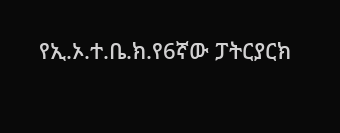የኢ.ኦ.ተ.ቤ.ክ.የ6ኛው ፓትርያርክ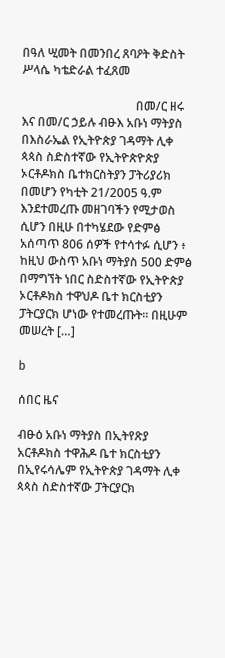በዓለ ሢመት በመንበረ ጸባዖት ቅድስት ሥላሴ ካቴድራል ተፈጸመ

                                      በመ/ር ዘሩ እና በመ/ር ኃይሉ ብፁእ አቡነ ማትያስ በእስራኤል የኢትዮጵያ ገዳማት ሊቀ ጳጳስ ስድስተኛው የኢትዮጵዮጵያ ኦርቶዶክስ ቤተክርስትያን ፓትሪያሪክ በመሆን የካቲት 21/2005 ዓ.ም እንደተመረጡ መዘገባችን የሚታወስ ሲሆን በዚሁ በተካሄደው የድምፅ አሰጣጥ 806 ሰዎች የተሳተፉ ሲሆን ፥ ከዚህ ውስጥ አቡነ ማትያስ 500 ድምፅ በማግኘት ነበር ስድስተኛው የኢትዮጵያ ኦርቶዶክስ ተዋህዶ ቤተ ክርስቲያን ፓትርያርክ ሆነው የተመረጡት፡፡ በዚሁም መሠረት […]

b

ሰበር ዜና

ብፁዕ አቡነ ማትያስ በኢትየጽያ አርቶዶክስ ተዋሕዶ ቤተ ክርስቲያን በኢየሩሳሌም የኢትዮጵያ ገዳማት ሊቀ ጳጳስ ስድስተኛው ፓትርያርክ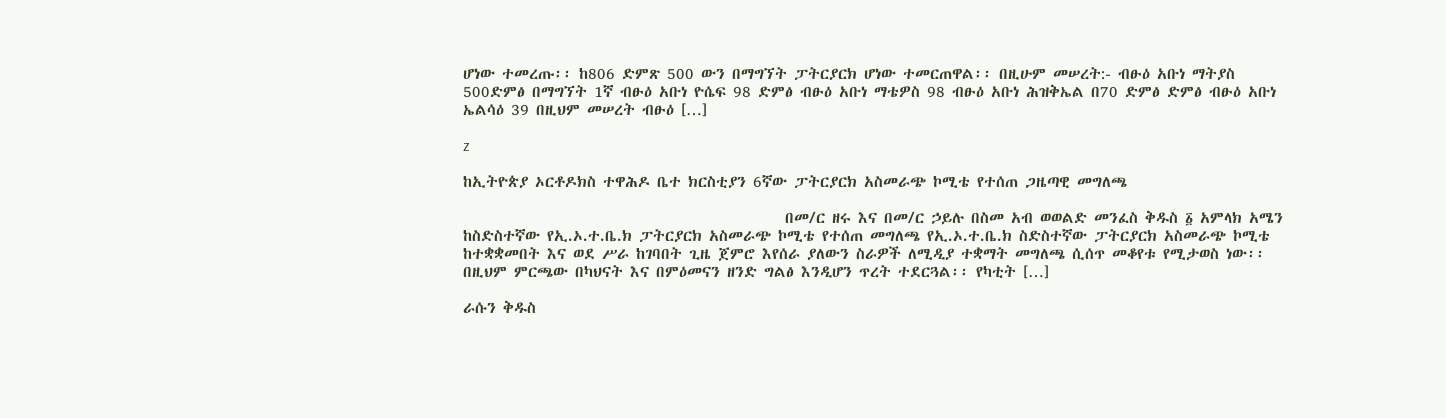ሆነው ተመረጡ፡፡ ከ806 ድምጽ 500 ውን በማግኘት ፓትርያርክ ሆነው ተመርጠዋል፡፡ በዚሁም መሠረት:- ብፁዕ አቡነ ማትያስ 500ድምፅ በማግኘት 1ኛ ብፁዕ አቡነ ዮሴፍ 98 ድምፅ ብፁዕ አቡነ ማቴዎስ 98 ብፁዕ አቡነ ሕዝቅኤል በ70 ድምፅ ድምፅ ብፁዕ አቡነ ኤልሳዕ 39 በዚህም መሠረት ብፁዕ […]

z

ከኢትዮጵያ ኦርቶዶክስ ተዋሕዶ ቤተ ክርስቲያን 6ኛው ፓትርያርክ አስመራጭ ኮሚቴ የተሰጠ ጋዜጣዊ መግለጫ

                                              በመ/ር ዘሩ እና በመ/ር ኃይሉ በስመ አብ ወወልድ መንፈስ ቅዱስ ፩ አምላክ አሜን   ከስድስተኛው የኢ.ኦ.ተ.ቤ.ክ ፓትርያርክ አስመራጭ ኮሚቴ የተሰጠ መግለጫ የኢ.ኦ.ተ.ቤ.ክ ስድስተኛው ፓትርያርክ አስመራጭ ኮሚቴ ከተቋቋመበት እና ወደ ሥራ ከገባበት ጊዜ ጀምሮ እየሰራ ያለውን ስራዎች ለሚዲያ ተቋማት መግለጫ ሲሰጥ መቆየቱ የሚታወስ ነው፡፡ በዚህም ምርጫው በካህናት እና በምዕመናን ዘንድ ግልፅ እንዲሆን ጥረት ተደርጓል፡፡ የካቲት […]

ራሱን ቅዱስ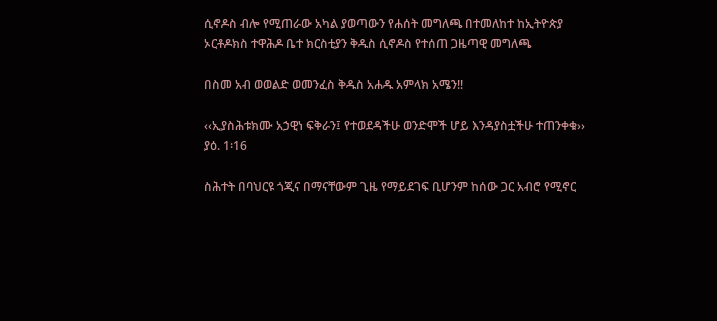ሲኖዶስ ብሎ የሚጠራው አካል ያወጣውን የሐሰት መግለጫ በተመለከተ ከኢትዮጵያ ኦርቶዶክስ ተዋሕዶ ቤተ ክርስቲያን ቅዱስ ሲኖዶስ የተሰጠ ጋዜጣዊ መግለጫ

በስመ አብ ወወልድ ወመንፈስ ቅዱስ አሐዱ አምላክ አሜን!!

‹‹ኢያስሕቱክሙ አኃዊነ ፍቅራን፤ የተወደዳችሁ ወንድሞች ሆይ እንዳያስቷችሁ ተጠንቀቁ›› ያዕ. 1፡16

ስሕተት በባህርዩ ጎጂና በማናቸውም ጊዜ የማይደገፍ ቢሆንም ከሰው ጋር አብሮ የሚኖር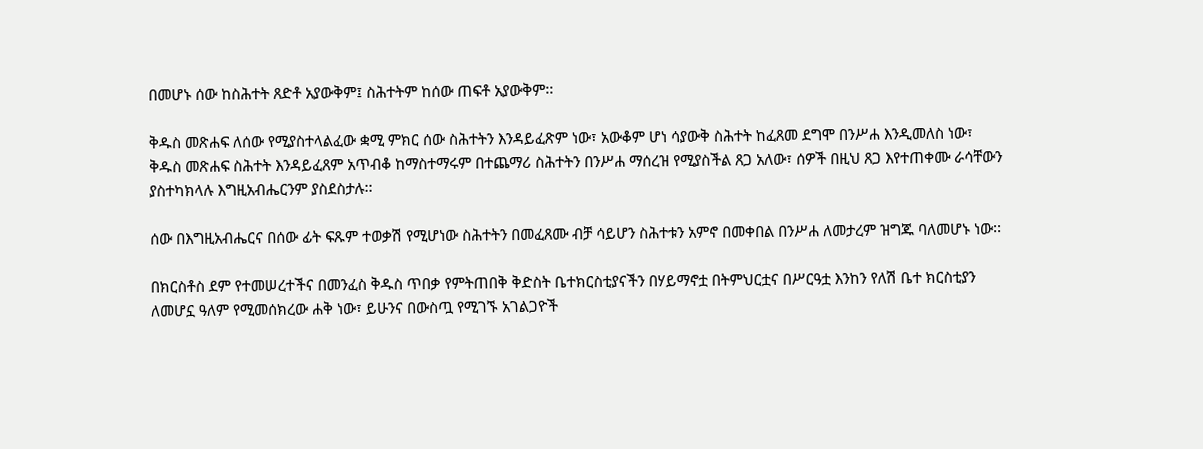በመሆኑ ሰው ከስሕተት ጸድቶ አያውቅም፤ ስሕተትም ከሰው ጠፍቶ አያውቅም፡፡

ቅዱስ መጽሐፍ ለሰው የሚያስተላልፈው ቋሚ ምክር ሰው ስሕተትን እንዳይፈጽም ነው፣ አውቆም ሆነ ሳያውቅ ስሕተት ከፈጸመ ደግሞ በንሥሐ እንዲመለስ ነው፣ ቅዱስ መጽሐፍ ስሕተት እንዳይፈጸም አጥብቆ ከማስተማሩም በተጨማሪ ስሕተትን በንሥሐ ማሰረዝ የሚያስችል ጸጋ አለው፣ ሰዎች በዚህ ጸጋ እየተጠቀሙ ራሳቸውን ያስተካክላሉ እግዚአብሔርንም ያስደስታሉ፡፡

ሰው በእግዚአብሔርና በሰው ፊት ፍጹም ተወቃሽ የሚሆነው ስሕተትን በመፈጸሙ ብቻ ሳይሆን ስሕተቱን አምኖ በመቀበል በንሥሐ ለመታረም ዝግጁ ባለመሆኑ ነው፡፡

በክርስቶስ ደም የተመሠረተችና በመንፈስ ቅዱስ ጥበቃ የምትጠበቅ ቅድስት ቤተክርስቲያናችን በሃይማኖቷ በትምህርቷና በሥርዓቷ እንከን የለሽ ቤተ ክርስቲያን ለመሆኗ ዓለም የሚመሰክረው ሐቅ ነው፣ ይሁንና በውስጧ የሚገኙ አገልጋዮች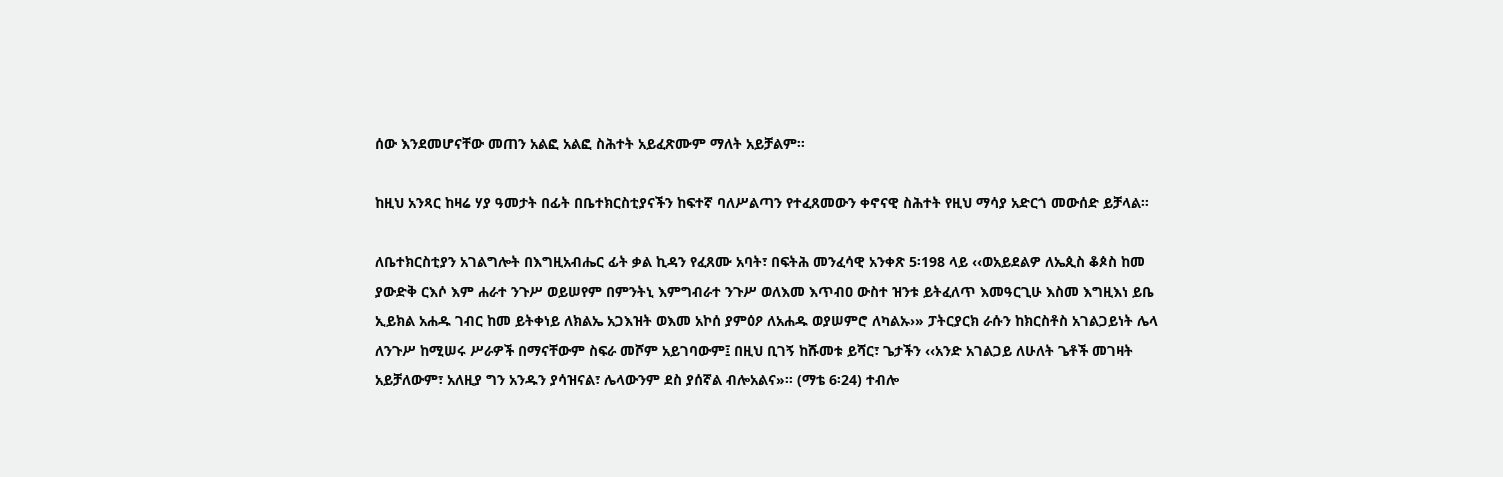ሰው እንደመሆናቸው መጠን አልፎ አልፎ ስሕተት አይፈጽሙም ማለት አይቻልም፡፡

ከዚህ አንጻር ከዛሬ ሃያ ዓመታት በፊት በቤተክርስቲያናችን ከፍተኛ ባለሥልጣን የተፈጸመውን ቀኖናዊ ስሕተት የዚህ ማሳያ አድርጎ መውሰድ ይቻላል፡፡

ለቤተክርስቲያን አገልግሎት በእግዚአብሔር ፊት ቃል ኪዳን የፈጸሙ አባት፣ በፍትሕ መንፈሳዊ አንቀጽ 5፡198 ላይ ‹‹ወአይደልዎ ለኤጲስ ቆጶስ ከመ ያውድቅ ርእሶ እም ሐራተ ንጉሥ ወይሠየም በምንትኒ እምግብራተ ንጉሥ ወለእመ እጥብዐ ውስተ ዝንቱ ይትፈለጥ እመዓርጊሁ እስመ እግዚእነ ይቤ ኢይክል አሐዱ ገብር ከመ ይትቀነይ ለክልኤ አጋእዝት ወእመ አኮሰ ያምዕዖ ለአሐዱ ወያሠምሮ ለካልኡ›» ፓትርያርክ ራሱን ከክርስቶስ አገልጋይነት ሌላ ለንጉሥ ከሚሠሩ ሥራዎች በማናቸውም ስፍራ መሾም አይገባውም፤ በዚህ ቢገኝ ከሹመቱ ይሻር፣ ጌታችን ‹‹አንድ አገልጋይ ለሁለት ጌቶች መገዛት አይቻለውም፣ አለዚያ ግን አንዱን ያሳዝናል፣ ሌላውንም ደስ ያሰኛል ብሎአልና»፡፡ (ማቴ 6፡24) ተብሎ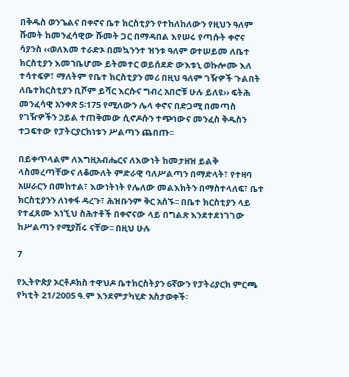በቅዱስ ወንጌልና በቀኖና ቤተ ክርስቲያን የተከለከለውን የዚህን ዓለም ሹመት ከመንፈሳዊው ሹመት ጋር በማዳበል እየሠሩ የጣሱት ቀኖና ሳያንስ ‹‹ወለእመ ተራድኦ በመኳንንተ ዝንቱ ዓለም ወተሠይመ ለቤተ ክርስቲያን እመኀቤሆሙ ይትመተር ወይሰደድ ውእቱኒ ወኩሎሙ እለ ተሳተፍዎ፣ ማለትም የቤተ ክርስቲያን መሪ በዚህ ዓለም ገዥዎች ጉልበት ለቤተክርስቲያን ቢሾም ይሻር እርሱና ግብረ አበሮቹ ሁሉ ይለዩ›› ፍትሕ መንፈሳዊ አንቀጽ 5፡175 የሚለውን ሌላ ቀኖና በድጋሚ በመጣስ የገዥዎችን ኃይል ተጠቅመው ሲኖዶሱን ተጭነውና መንፈስ ቅዱስን ተጋፍተው የፓትርያርክነቱን ሥልጣን ጨበጡ፡፡

በይቀጥላልም ለእግዚአብሔርና ለእውነት ከመታዘዝ ይልቅ ላስመረጣቸውና ለቆሙለት ምድራዊ ባለሥልጣን በማድላት፣ የተዛባ አሠራርን በመከተል፣ እውነትነት የሌለው መልእክትን በማስተላለፍ፣ ቤተ ክርስቲያንን ለነቀፋ ዳረጉ፣ ሕዝቡንም ቅር አሰኙ፡፡ በቤተ ክርስቲያን ላይ የተፈጸሙ እነኚህ ስሕተቶች በቀኖናው ላይ በግልጽ እንደተደነገገው ከሥልጣን የሚያሽሩ ናቸው፡፡ በዚህ ሁሉ

7

የኢትዮጵያ ኦርቶዶክስ ተዋህዶ ቤተክርስትያን 6ኛውን የፓትሪያርክ ምርጫ የካቲት 21/2005 ዓ.ም እንደምታካሂድ አስታወቀች፡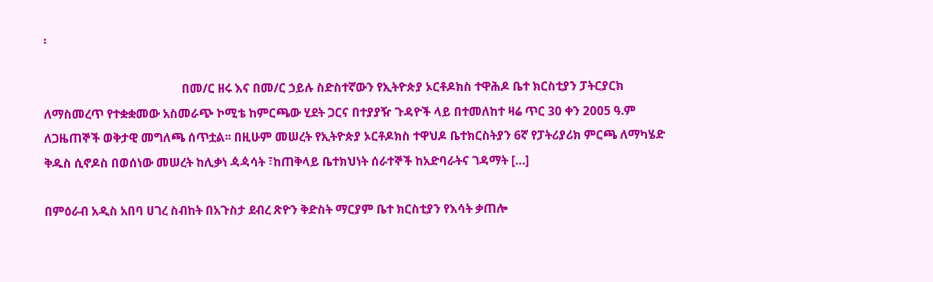፡

                                              በመ/ር ዘሩ እና በመ/ር ኃይሉ ስድስተኛውን የኢትዮጵያ ኦርቶዶክስ ተዋሕዶ ቤተ ክርስቲያን ፓትርያርክ ለማስመረጥ የተቋቋመው አስመራጭ ኮሚቴ ከምርጫው ሂደት ጋርና በተያያዥ ጉዳዮች ላይ በተመለከተ ዛሬ ጥር 30 ቀን 2005 ዓ.ም ለጋዜጠኞች ወቅታዊ መግለጫ ሰጥቷል፡፡ በዚሁም መሠረት የኢትዮጵያ ኦርቶዶክስ ተዋህዶ ቤተክርስትያን 6ኛ የፓትሪያሪክ ምርጫ ለማካሄድ ቅዱስ ሲኖዶስ በወሰነው መሠረት ከሊቃነ ዻዻሳት ፣ከጠቅላይ ቤተክህነት ሰራተኞች ከአድባራትና ገዳማት […]

በምዕራብ አዲስ አበባ ሀገረ ስብከት በአጉስታ ደብረ ጽዮን ቅድስት ማርያም ቤተ ክርስቲያን የእሳት ቃጠሎ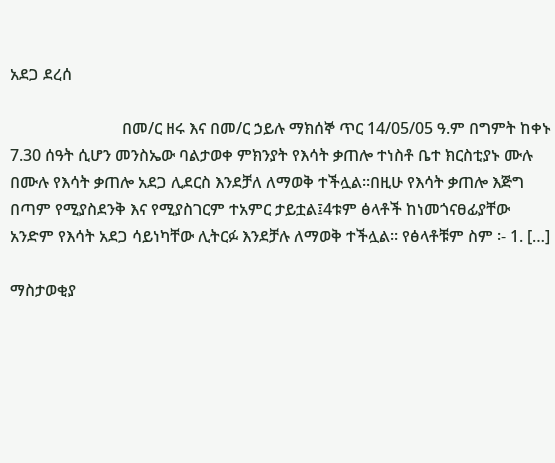አደጋ ደረሰ

                            በመ/ር ዘሩ እና በመ/ር ኃይሉ ማክሰኞ ጥር 14/05/05 ዓ.ም በግምት ከቀኑ 7.30 ሰዓት ሲሆን መንስኤው ባልታወቀ ምክንያት የእሳት ቃጠሎ ተነስቶ ቤተ ክርስቲያኑ ሙሉ በሙሉ የእሳት ቃጠሎ አደጋ ሊደርስ እንደቻለ ለማወቅ ተችሏል፡፡በዚሁ የእሳት ቃጠሎ እጅግ በጣም የሚያስደንቅ እና የሚያስገርም ተአምር ታይቷል፤4ቱም ፅላቶች ከነመጎናፀፊያቸው አንድም የእሳት አደጋ ሳይነካቸው ሊትርፉ እንደቻሉ ለማወቅ ተችሏል፡፡ የፅላቶቹም ስም ፡- 1. […]

ማስታወቂያ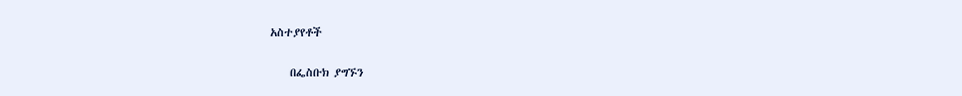አስተያየቶች

    በፌስቡክ ያግኙን